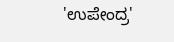'ಉಪೇಂದ್ರ'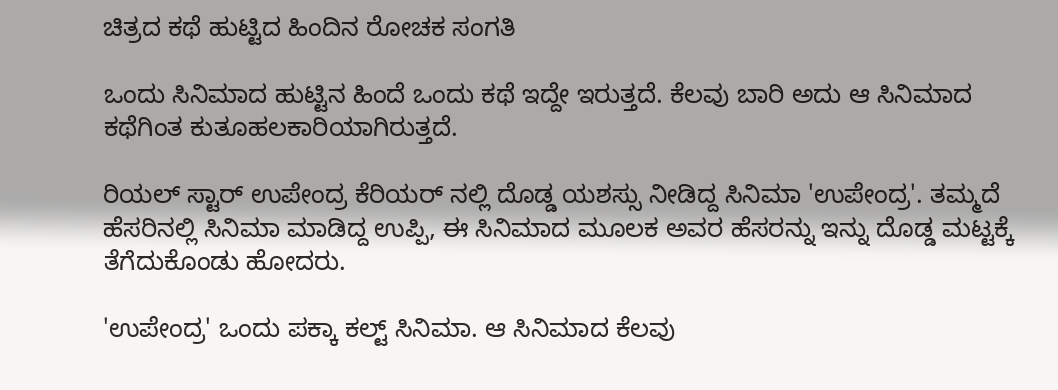ಚಿತ್ರದ ಕಥೆ ಹುಟ್ಟಿದ ಹಿಂದಿನ ರೋಚಕ ಸಂಗತಿ

ಒಂದು ಸಿನಿಮಾದ ಹುಟ್ಟಿನ ಹಿಂದೆ ಒಂದು ಕಥೆ ಇದ್ದೇ ಇರುತ್ತದೆ. ಕೆಲವು ಬಾರಿ ಅದು ಆ ಸಿನಿಮಾದ ಕಥೆಗಿಂತ ಕುತೂಹಲಕಾರಿಯಾಗಿರುತ್ತದೆ.

ರಿಯಲ್ ಸ್ಟಾರ್ ಉಪೇಂದ್ರ ಕೆರಿಯರ್ ನಲ್ಲಿ ದೊಡ್ಡ ಯಶಸ್ಸು ನೀಡಿದ್ದ ಸಿನಿಮಾ 'ಉಪೇಂದ್ರ'. ತಮ್ಮದೆ ಹೆಸರಿನಲ್ಲಿ ಸಿನಿಮಾ ಮಾಡಿದ್ದ ಉಪ್ಪಿ, ಈ ಸಿನಿಮಾದ ಮೂಲಕ ಅವರ ಹೆಸರನ್ನು ಇನ್ನು ದೊಡ್ಡ ಮಟ್ಟಕ್ಕೆ ತೆಗೆದುಕೊಂಡು ಹೋದರು.

'ಉಪೇಂದ್ರ' ಒಂದು ಪಕ್ಕಾ ಕಲ್ಟ್ ಸಿನಿಮಾ. ಆ ಸಿನಿಮಾದ ಕೆಲವು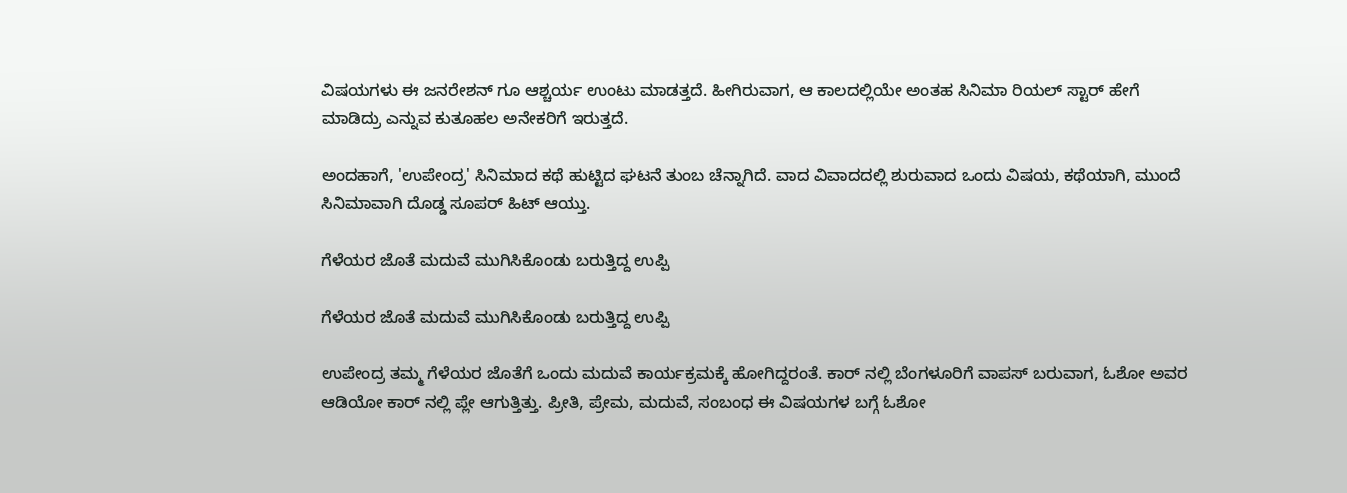ವಿಷಯಗಳು ಈ ಜನರೇಶನ್ ಗೂ ಆಶ್ಚರ್ಯ ಉಂಟು ಮಾಡತ್ತದೆ. ಹೀಗಿರುವಾಗ, ಆ ಕಾಲದಲ್ಲಿಯೇ ಅಂತಹ ಸಿನಿಮಾ ರಿಯಲ್ ಸ್ಟಾರ್ ಹೇಗೆ ಮಾಡಿದ್ರು ಎನ್ನುವ ಕುತೂಹಲ ಅನೇಕರಿಗೆ ಇರುತ್ತದೆ.

ಅಂದಹಾಗೆ, 'ಉಪೇಂದ್ರ' ಸಿನಿಮಾದ ಕಥೆ ಹುಟ್ಟಿದ ಘಟನೆ ತುಂಬ ಚೆನ್ನಾಗಿದೆ. ವಾದ ವಿವಾದದಲ್ಲಿ ಶುರುವಾದ ಒಂದು ವಿಷಯ, ಕಥೆಯಾಗಿ, ಮುಂದೆ ಸಿನಿಮಾವಾಗಿ ದೊಡ್ಡ ಸೂಪರ್ ಹಿಟ್ ಆಯ್ತು.

ಗೆಳೆಯರ ಜೊತೆ ಮದುವೆ ಮುಗಿಸಿಕೊಂಡು ಬರುತ್ತಿದ್ದ ಉಪ್ಪಿ

ಗೆಳೆಯರ ಜೊತೆ ಮದುವೆ ಮುಗಿಸಿಕೊಂಡು ಬರುತ್ತಿದ್ದ ಉಪ್ಪಿ

ಉಪೇಂದ್ರ ತಮ್ಮ ಗೆಳೆಯರ ಜೊತೆಗೆ ಒಂದು ಮದುವೆ ಕಾರ್ಯಕ್ರಮಕ್ಕೆ ಹೋಗಿದ್ದರಂತೆ. ಕಾರ್ ನಲ್ಲಿ ಬೆಂಗಳೂರಿಗೆ ವಾಪಸ್ ಬರುವಾಗ, ಓಶೋ ಅವರ ಆಡಿಯೋ ಕಾರ್ ನಲ್ಲಿ ಪ್ಲೇ ಆಗುತ್ತಿತ್ತು. ಪ್ರೀತಿ, ಪ್ರೇಮ, ಮದುವೆ, ಸಂಬಂಧ ಈ ವಿಷಯಗಳ ಬಗ್ಗೆ ಓಶೋ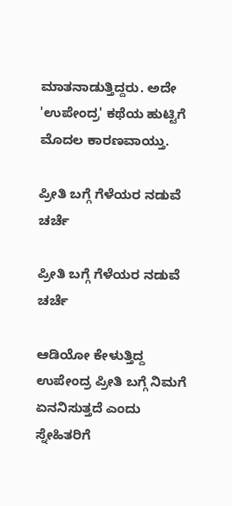ಮಾತನಾಡುತ್ತಿದ್ದರು. ಅದೇ 'ಉಪೇಂದ್ರ' ಕಥೆಯ ಹುಟ್ಟಿಗೆ ಮೊದಲ ಕಾರಣವಾಯ್ತು.

ಪ್ರೀತಿ ಬಗ್ಗೆ ಗೆಳೆಯರ ನಡುವೆ ಚರ್ಚೆ

ಪ್ರೀತಿ ಬಗ್ಗೆ ಗೆಳೆಯರ ನಡುವೆ ಚರ್ಚೆ

ಆಡಿಯೋ ಕೇಳುತ್ತಿದ್ದ ಉಪೇಂದ್ರ ಪ್ರೀತಿ ಬಗ್ಗೆ ನಿಮಗೆ ಏನನಿಸುತ್ತದೆ ಎಂದು ಸ್ನೇಹಿತರಿಗೆ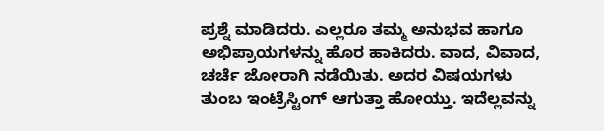ಪ್ರಶ್ನೆ ಮಾಡಿದರು. ಎಲ್ಲರೂ ತಮ್ಮ ಅನುಭವ ಹಾಗೂ ಅಭಿಪ್ರಾಯಗಳನ್ನು ಹೊರ ಹಾಕಿದರು. ವಾದ, ವಿವಾದ, ಚರ್ಚೆ ಜೋರಾಗಿ ನಡೆಯಿತು. ಅದರ ವಿಷಯಗಳು ತುಂಬ ಇಂಟ್ರೆಸ್ಟಿಂಗ್ ಆಗುತ್ತಾ ಹೋಯ್ತು. ಇದೆಲ್ಲವನ್ನು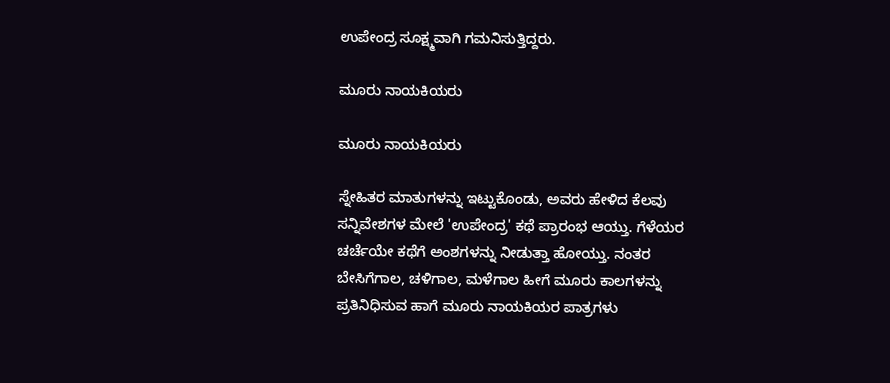ಉಪೇಂದ್ರ ಸೂಕ್ಷ್ಮವಾಗಿ ಗಮನಿಸುತ್ತಿದ್ದರು.

ಮೂರು ನಾಯಕಿಯರು

ಮೂರು ನಾಯಕಿಯರು

ಸ್ನೇಹಿತರ ಮಾತುಗಳನ್ನು ಇಟ್ಟುಕೊಂಡು, ಅವರು ಹೇಳಿದ ಕೆಲವು ಸನ್ನಿವೇಶಗಳ ಮೇಲೆ 'ಉಪೇಂದ್ರ' ಕಥೆ ಪ್ರಾರಂಭ ಆಯ್ತು. ಗೆಳೆಯರ ಚರ್ಚೆಯೇ ಕಥೆಗೆ ಅಂಶಗಳನ್ನು ನೀಡುತ್ತಾ ಹೋಯ್ತು. ನಂತರ ಬೇಸಿಗೆಗಾಲ, ಚಳಿಗಾಲ, ಮಳೆಗಾಲ ಹೀಗೆ ಮೂರು ಕಾಲಗಳನ್ನು ಪ್ರತಿನಿಧಿಸುವ ಹಾಗೆ ಮೂರು ನಾಯಕಿಯರ ಪಾತ್ರಗಳು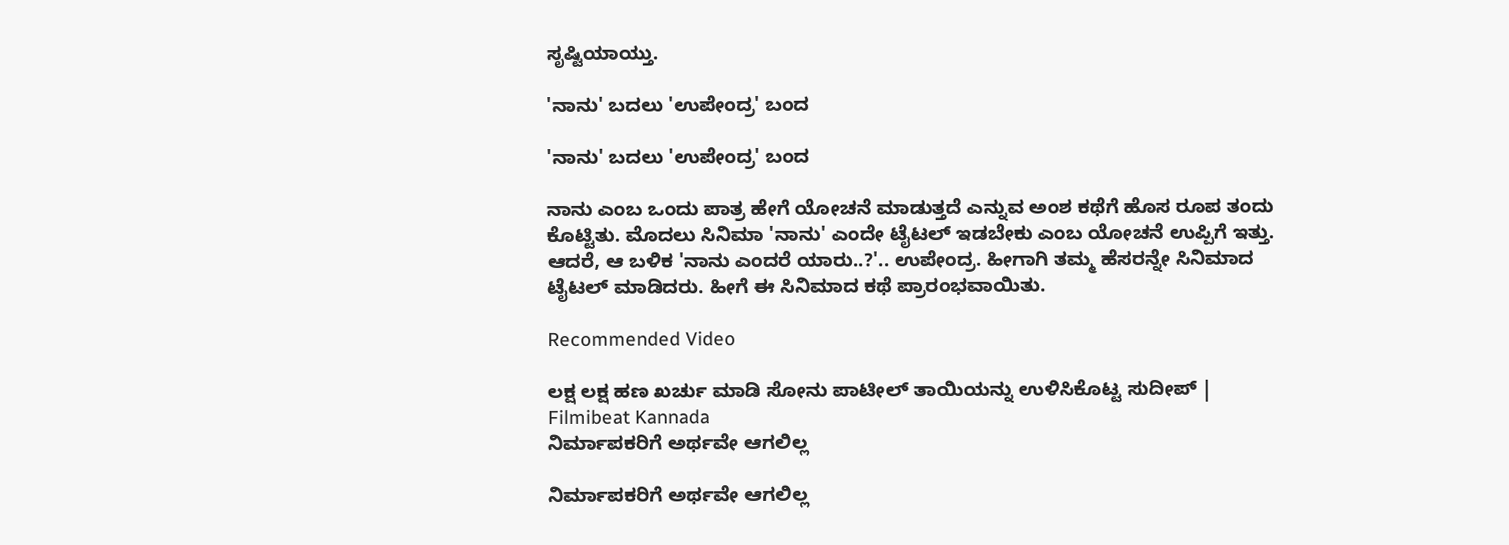ಸೃಷ್ಟಿಯಾಯ್ತು.

'ನಾನು' ಬದಲು 'ಉಪೇಂದ್ರ' ಬಂದ

'ನಾನು' ಬದಲು 'ಉಪೇಂದ್ರ' ಬಂದ

ನಾನು ಎಂಬ ಒಂದು ಪಾತ್ರ ಹೇಗೆ ಯೋಚನೆ ಮಾಡುತ್ತದೆ ಎನ್ನುವ ಅಂಶ ಕಥೆಗೆ ಹೊಸ ರೂಪ ತಂದು ಕೊಟ್ಟಿತು. ಮೊದಲು ಸಿನಿಮಾ 'ನಾನು' ಎಂದೇ ಟೈಟಲ್ ಇಡಬೇಕು ಎಂಬ ಯೋಚನೆ ಉಪ್ಪಿಗೆ ಇತ್ತು. ಆದರೆ, ಆ ಬಳಿಕ 'ನಾನು ಎಂದರೆ ಯಾರು..?'.. ಉಪೇಂದ್ರ. ಹೀಗಾಗಿ ತಮ್ಮ ಹೆಸರನ್ನೇ ಸಿನಿಮಾದ ಟೈಟಲ್ ಮಾಡಿದರು. ಹೀಗೆ ಈ ಸಿನಿಮಾದ ಕಥೆ ಪ್ರಾರಂಭವಾಯಿತು.

Recommended Video

ಲಕ್ಷ ಲಕ್ಷ ಹಣ ಖರ್ಚು ಮಾಡಿ ಸೋನು ಪಾಟೀಲ್ ತಾಯಿಯನ್ನು ಉಳಿಸಿಕೊಟ್ಟ ಸುದೀಪ್ | Filmibeat Kannada
ನಿರ್ಮಾಪಕರಿಗೆ ಅರ್ಥವೇ ಆಗಲಿಲ್ಲ

ನಿರ್ಮಾಪಕರಿಗೆ ಅರ್ಥವೇ ಆಗಲಿಲ್ಲ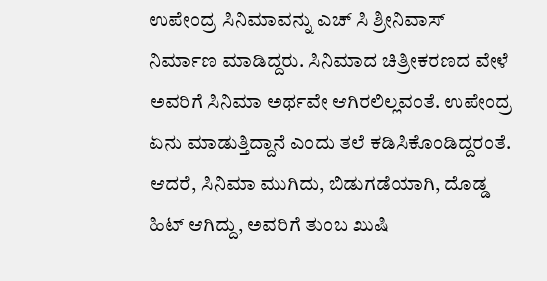ಉಪೇಂದ್ರ ಸಿನಿಮಾವನ್ನು ಎಚ್ ಸಿ ಶ್ರೀನಿವಾಸ್ ನಿರ್ಮಾಣ ಮಾಡಿದ್ದರು. ಸಿನಿಮಾದ ಚಿತ್ರೀಕರಣದ ವೇಳೆ ಅವರಿಗೆ ಸಿನಿಮಾ ಅರ್ಥವೇ ಆಗಿರಲಿಲ್ಲವಂತೆ. ಉಪೇಂದ್ರ ಏನು ಮಾಡುತ್ತಿದ್ದಾನೆ ಎಂದು ತಲೆ ಕಡಿಸಿಕೊಂಡಿದ್ದರಂತೆ. ಆದರೆ, ಸಿನಿಮಾ ಮುಗಿದು, ಬಿಡುಗಡೆಯಾಗಿ, ದೊಡ್ಡ ಹಿಟ್ ಆಗಿದ್ದು, ಅವರಿಗೆ ತುಂಬ ಖುಷಿ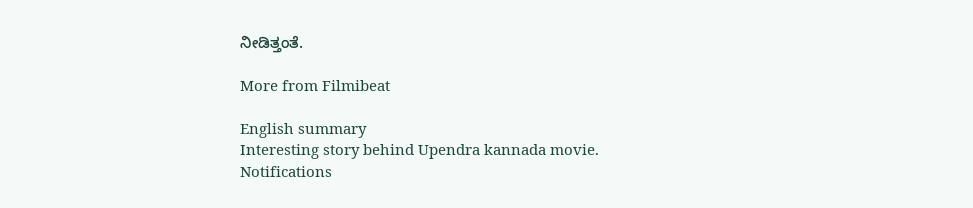ನೀಡಿತ್ತಂತೆ.

More from Filmibeat

English summary
Interesting story behind Upendra kannada movie.
Notifications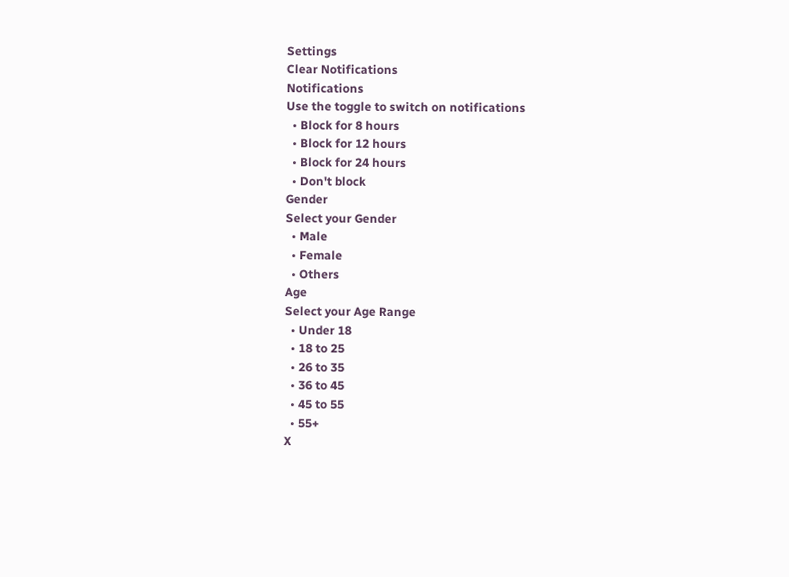Settings
Clear Notifications
Notifications
Use the toggle to switch on notifications
  • Block for 8 hours
  • Block for 12 hours
  • Block for 24 hours
  • Don't block
Gender
Select your Gender
  • Male
  • Female
  • Others
Age
Select your Age Range
  • Under 18
  • 18 to 25
  • 26 to 35
  • 36 to 45
  • 45 to 55
  • 55+
X